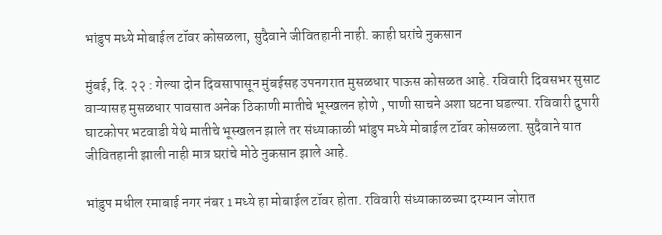भांडुप मध्ये मोबाईल टॉवर कोसळला, सुदैवाने जीवितहानी नाही. काही घरांचे नुकसान

मुंबई, दि. २२ : गेल्या दोन दिवसापासून मुंबईसह उपनगरात मुसळधार पाऊस कोसळत आहे. रविवारी दिवसभर सुसाट वाऱ्यासह मुसळधार पावसात अनेक ठिकाणी मातीचे भूस्खलन होणे , पाणी साचने अशा घटना घडल्या. रविवारी दुपारी घाटकोपर भटवाडी येथे मातीचे भूस्खलन झाले तर संध्याकाळी भांडुप मध्ये मोबाईल टॉवर कोसळला. सुदैवाने यात जीवितहानी झाली नाही मात्र घरांचे मोठे नुकसान झाले आहे.

भांडुप मधील रमाबाई नगर नंबर 1 मध्ये हा मोबाईल टॉवर होता. रविवारी संध्याकाळच्या दरम्यान जोरात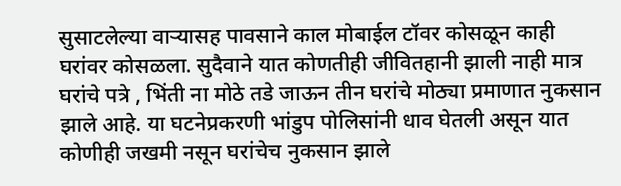सुसाटलेल्या वाऱ्यासह पावसाने काल मोबाईल टॉवर कोसळून काही घरांवर कोसळला. सुदैवाने यात कोणतीही जीवितहानी झाली नाही मात्र घरांचे पत्रे , भिंती ना मोठे तडे जाऊन तीन घरांचे मोठ्या प्रमाणात नुकसान झाले आहे. या घटनेप्रकरणी भांडुप पोलिसांनी धाव घेतली असून यात कोणीही जखमी नसून घरांचेच नुकसान झाले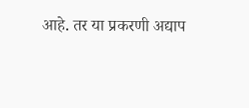आहे. तर या प्रकरणी अद्याप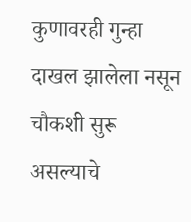कुणावरही गुन्हा दाखल झालेला नसून चौकशी सुरू असल्याचे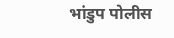भांडुप पोलीस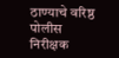ठाण्याचे वरिष्ठ पोलीस निरीक्षक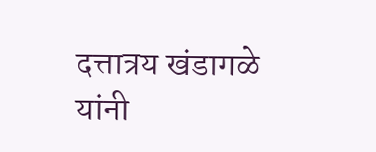दत्तात्रय खंडागळे यांनी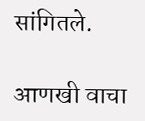सांगितले.

आणखी वाचा